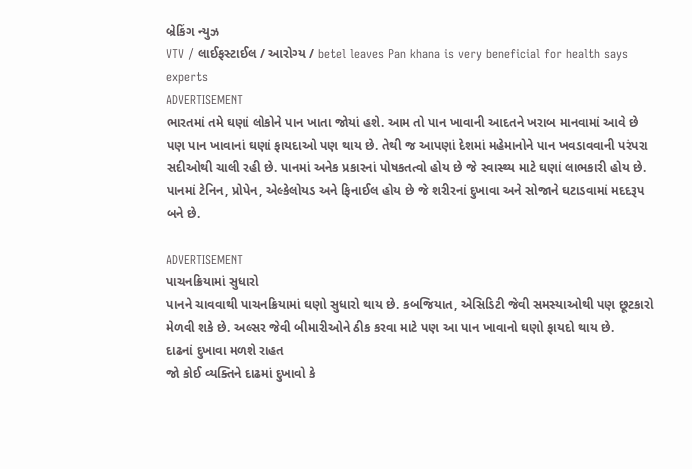બ્રેકિંગ ન્યુઝ
VTV / લાઈફસ્ટાઈલ / આરોગ્ય / betel leaves Pan khana is very beneficial for health says experts
ADVERTISEMENT
ભારતમાં તમે ઘણાં લોકોને પાન ખાતા જોયાં હશે. આમ તો પાન ખાવાની આદતને ખરાબ માનવામાં આવે છે પણ પાન ખાવાનાં ઘણાં ફાયદાઓ પણ થાય છે. તેથી જ આપણાં દેશમાં મહેમાનોને પાન ખવડાવવાની પરંપરા સદીઓથી ચાલી રહી છે. પાનમાં અનેક પ્રકારનાં પોષકતત્વો હોય છે જે સ્વાસ્થ્ય માટે ઘણાં લાભકારી હોય છે. પાનમાં ટેનિન, પ્રોપેન, એલ્કેલોયડ અને ફિનાઈલ હોય છે જે શરીરનાં દુખાવા અને સોજાને ઘટાડવામાં મદદરૂપ બને છે.

ADVERTISEMENT
પાચનક્રિયામાં સુધારો
પાનને ચાવવાથી પાચનક્રિયામાં ઘણો સુધારો થાય છે. કબજિયાત, એસિડિટી જેવી સમસ્યાઓથી પણ છૂટકારો મેળવી શકે છે. અલ્સર જેવી બીમારીઓને ઠીક કરવા માટે પણ આ પાન ખાવાનો ઘણો ફાયદો થાય છે.
દાઢનાં દુખાવા મળશે રાહત
જો કોઈ વ્યક્તિને દાઢમાં દુખાવો કે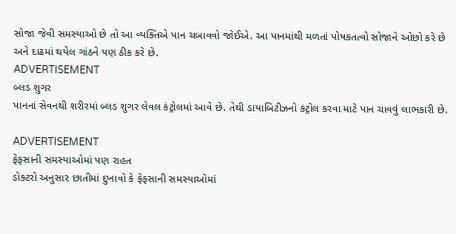સોજા જેવી સમસ્યાઓ છે તો આ વ્યક્તિએ પાન ચબાવવો જોઈએ. આ પાનમાંથી મળતાં પોષકતત્વો સોજાને ઓછો કરે છે અને દાઢમાં થયેલ ગાંઠને પણ ઠીક કરે છે.
ADVERTISEMENT
બ્લડ શુગર
પાનનાં સેવનથી શરીરમાં બ્લડ શુગર લેવલ કંટ્રોલમાં આવે છે. તેથી ડાયાબિટીઝનો કંટ્રોલ કરવા માટે પાન ચાવવું લાભકારી છે.

ADVERTISEMENT
ફેફસાની સમસ્યાઓમાં પણ રાહત
ડોક્ટરો અનુસાર છાતીમાં દુખાવો કે ફેફસાની સમસ્યાઓમાં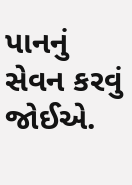પાનનું સેવન કરવું જોઈએ.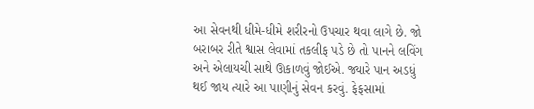આ સેવનથી ધીમે-ધીમે શરીરનો ઉપચાર થવા લાગે છે. જો બરાબર રીતે શ્વાસ લેવામાં તકલીફ પડે છે તો પાનને લવિંગ અને એલાયચી સાથે ઊકાળવું જોઈએ. જ્યારે પાન અડધું થઈ જાય ત્યારે આ પાણીનું સેવન કરવું. ફેફસામાં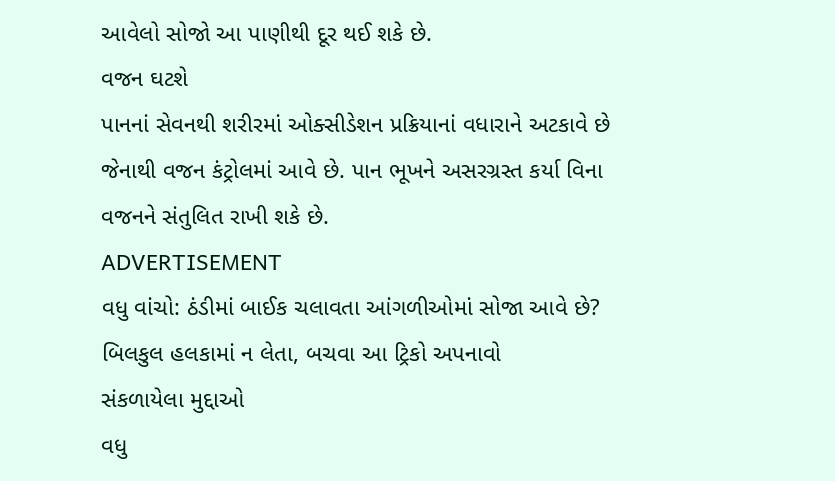આવેલો સોજો આ પાણીથી દૂર થઈ શકે છે.
વજન ઘટશે
પાનનાં સેવનથી શરીરમાં ઓક્સીડેશન પ્રક્રિયાનાં વધારાને અટકાવે છે જેનાથી વજન કંટ્રોલમાં આવે છે. પાન ભૂખને અસરગ્રસ્ત કર્યા વિના વજનને સંતુલિત રાખી શકે છે.
ADVERTISEMENT
વધુ વાંચો: ઠંડીમાં બાઈક ચલાવતા આંગળીઓમાં સોજા આવે છે? બિલકુલ હલકામાં ન લેતા, બચવા આ ટ્રિકો અપનાવો
સંકળાયેલા મુદ્દાઓ
વધુ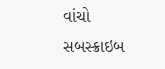વાંચો
સબસ્ક્રાઇબ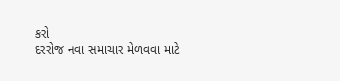કરો
દરરોજ નવા સમાચાર મેળવવા માટે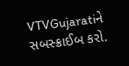VTVGujaratiને સબસ્ક્રાઈબ કરો.